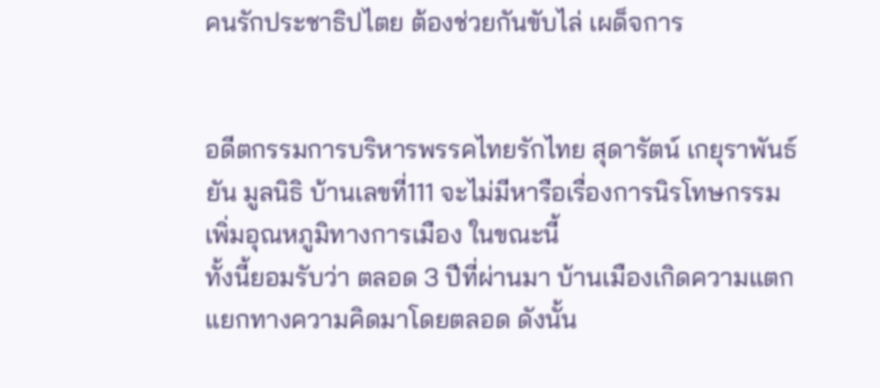คนรักประชาธิปไตย ต้องช่วยกันขับไล่ เผด็จการ


อดีตกรรมการบริหารพรรคไทยรักไทย สุดารัตน์ เกยุราพันธ์ ยัน มูลนิธิ บ้านเลขที่111 จะไม่มีหารือเรื่องการนิรโทษกรรมเพิ่มอุณหภูมิทางการเมือง ในขณะนี้
ทั้งนี้ยอมรับว่า ตลอด 3 ปีที่ผ่านมา บ้านเมืองเกิดความแตกแยกทางความคิดมาโดยตลอด ดังนั้น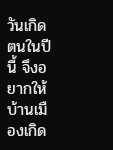วันเกิดตนในปีนี้ จึงอยากให้บ้านเมืองเกิด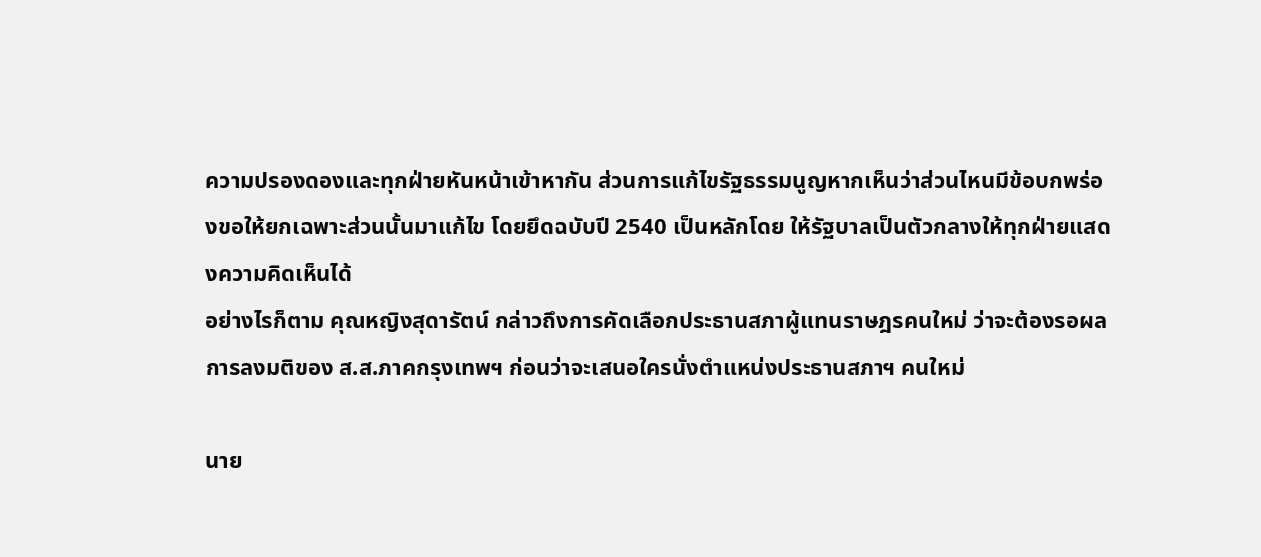ความปรองดองและทุกฝ่ายหันหน้าเข้าหากัน ส่วนการแก้ไขรัฐธรรมนูญหากเห็นว่าส่วนไหนมีข้อบกพร่องขอให้ยกเฉพาะส่วนนั้นมาแก้ไข โดยยึดฉบับปี 2540 เป็นหลักโดย ให้รัฐบาลเป็นตัวกลางให้ทุกฝ่ายแสดงความคิดเห็นได้
อย่างไรก็ตาม คุณหญิงสุดารัตน์ กล่าวถึงการคัดเลือกประธานสภาผู้แทนราษฎรคนใหม่ ว่าจะต้องรอผลการลงมติของ ส.ส.ภาคกรุงเทพฯ ก่อนว่าจะเสนอใครนั่งตำแหน่งประธานสภาฯ คนใหม่

นาย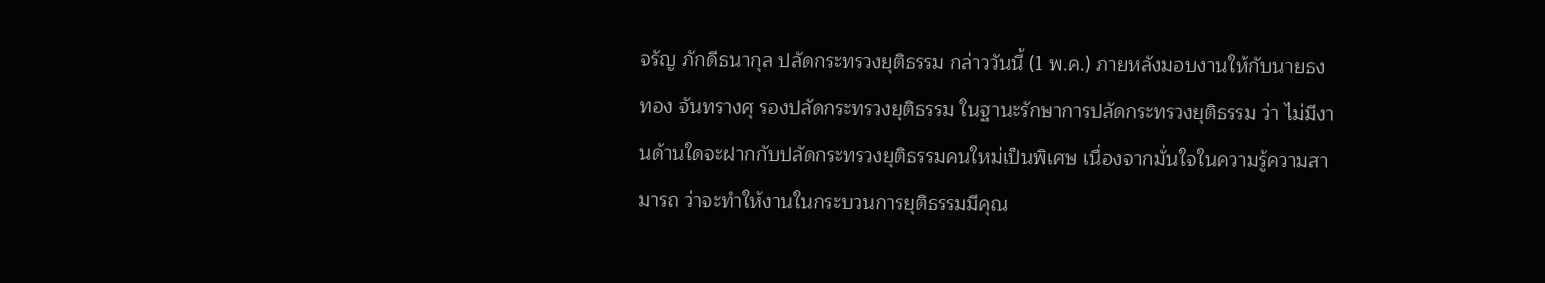จรัญ ภักดีธนากุล ปลัดกระทรวงยุติธรรม กล่าววันนี้ (1 พ.ค.) ภายหลังมอบงานให้กับนายธงทอง จันทรางศุ รองปลัดกระทรวงยุติธรรม ในฐานะรักษาการปลัดกระทรวงยุติธรรม ว่า ไม่มีงานด้านใดจะฝากกับปลัดกระทรวงยุติธรรมคนใหม่เป็นพิเศษ เนื่องจากมั่นใจในความรู้ความสามารถ ว่าจะทำให้งานในกระบวนการยุติธรรมมีคุณ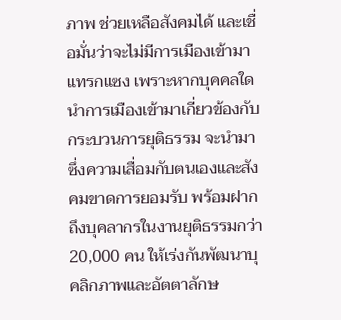ภาพ ช่วยเหลือสังคมได้ และเชื่อมั่นว่าจะไม่มีการเมืองเข้ามาแทรกแซง เพราะหากบุคคลใดนำการเมืองเข้ามาเกี่ยวข้องกับกระบวนการยุติธรรม จะนำมาซึ่งความเสื่อมกับตนเองและสังคมขาดการยอมรับ พร้อมฝากถึงบุคลากรในงานยุติธรรมกว่า 20,000 คน ให้เร่งกันพัฒนาบุคลิกภาพและอัตตาลักษ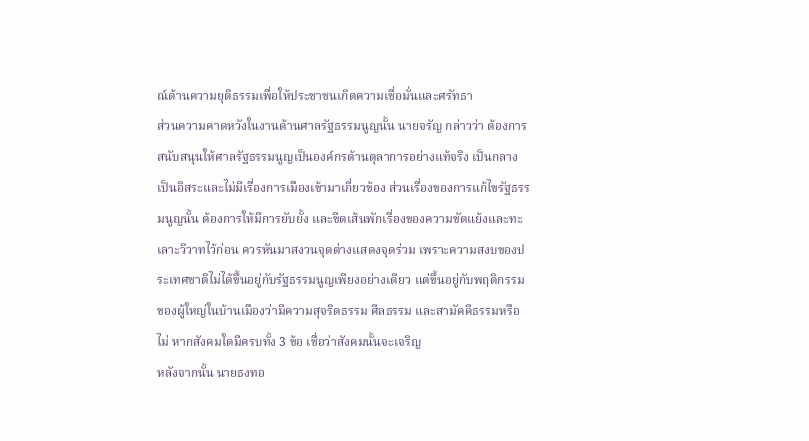ณ์ด้านความยุติธรรมเพื่อให้ประชาชนเกิดความเชื่อมั่นและศรัทธา
ส่วนความคาดหวังในงานด้านศาลรัฐธรรมนูญนั้น นายจรัญ กล่าวว่า ต้องการสนับสนุนให้ศาลรัฐธรรมนูญเป็นองค์กรด้านตุลาการอย่างแท้จริง เป็นกลาง เป็นอิสระและไม่มีเรื่องการเมืองเข้ามาเกี่ยวข้อง ส่วนเรื่องของการแก้ไขรัฐธรรมนูญนั้น ต้องการให้มีการยับยั้ง และขีดเส้นพักเรื่องของความขัดแย้งและทะเลาะวิวาทไว้ก่อน ควรหันมาสงวนจุดต่างแสดงจุดร่วม เพราะความสงบของประเทศชาติไม่ได้ขึ้นอยู่กับรัฐธรรมนูญเพียงอย่างเดียว แต่ขึ้นอยู่กับพฤติกรรมของผู้ใหญ่ในบ้านเมืองว่ามีความสุจริตธรรม ศีลธรรม และสามัคคีธรรมหรือไม่ หากสังคมใดมีครบทั้ง 3 ข้อ เชื่อว่าสังคมนั้นจะเจริญ
หลังจากนั้น นายธงทอ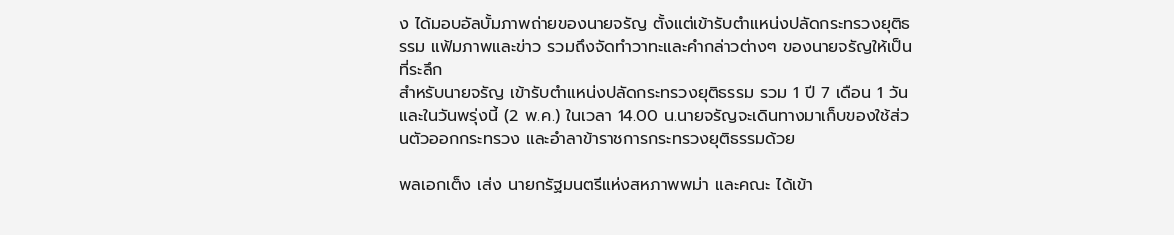ง ได้มอบอัลบั้มภาพถ่ายของนายจรัญ ตั้งแต่เข้ารับตำแหน่งปลัดกระทรวงยุติธรรม แฟ้มภาพและข่าว รวมถึงจัดทำวาทะและคำกล่าวต่างๆ ของนายจรัญให้เป็นที่ระลึก
สำหรับนายจรัญ เข้ารับตำแหน่งปลัดกระทรวงยุติธรรม รวม 1 ปี 7 เดือน 1 วัน และในวันพรุ่งนี้ (2 พ.ค.) ในเวลา 14.00 น.นายจรัญจะเดินทางมาเก็บของใช้ส่วนตัวออกกระทรวง และอำลาข้าราชการกระทรวงยุติธรรมด้วย

พลเอกเต็ง เส่ง นายกรัฐมนตรีแห่งสหภาพพม่า และคณะ ได้เข้า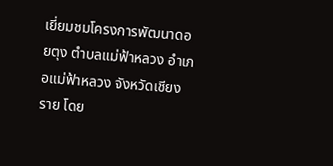เยี่ยมชมโครงการพัฒนาดอยตุง ตำบลแม่ฟ้าหลวง อำเภอแม่ฟ้าหลวง จังหวัดเชียงราย โดย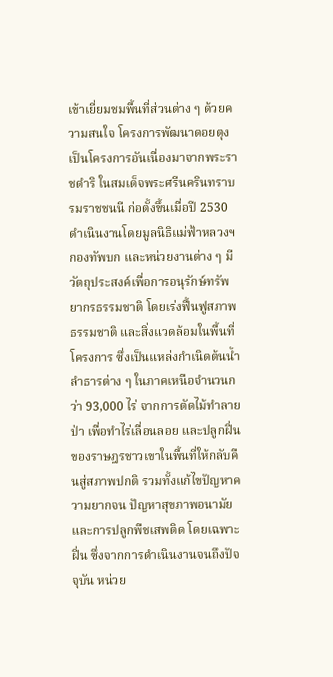เข้าเยี่ยมชมพื้นที่ส่วนต่าง ๆ ด้วยความสนใจ โครงการพัฒนาดอยตุง เป็นโครงการอันเนื่องมาจากพระราชดำริ ในสมเด็จพระศรีนครินทราบรมราชชนนี ก่อตั้งขึ้นเมื่อปี 2530 ดำเนินงานโดยมูลนิธิแม่ฟ้าหลวงฯ กองทัพบก และหน่วยงานต่าง ๆ มีวัตถุประสงค์เพื่อการอนุรักษ์ทรัพยากรธรรมชาติ โดยเร่งฟื้นฟูสภาพธรรมชาติ และสิ่งแวดล้อมในพื้นที่โครงการ ซึ่งเป็นแหล่งกำเนิดต้นน้ำลำธารต่าง ๆ ในภาคเหนือจำนวนกว่า 93,000 ไร่ จากการตัดไม้ทำลายป่า เพื่อทำไร่เลื่อนลอย และปลูกฝิ่นของราษฎรชาวเขาในพื้นที่ให้กลับคืนสู่สภาพปกติ รวมทั้งแก้ไขปัญหาความยากจน ปัญหาสุขภาพอนามัย และการปลูกพืชเสพติด โดยเฉพาะฝิ่น ซึ่งจากการดำเนินงานจนถึงปัจจุบัน หน่วย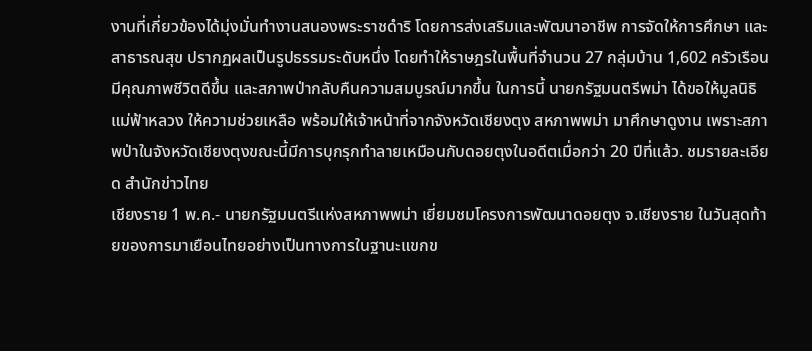งานที่เกี่ยวข้องได้มุ่งมั่นทำงานสนองพระราชดำริ โดยการส่งเสริมและพัฒนาอาชีพ การจัดให้การศึกษา และสาธารณสุข ปรากฏผลเป็นรูปธรรมระดับหนึ่ง โดยทำให้ราษฎรในพื้นที่จำนวน 27 กลุ่มบ้าน 1,602 ครัวเรือน มีคุณภาพชีวิตดีขึ้น และสภาพป่ากลับคืนความสมบูรณ์มากขึ้น ในการนี้ นายกรัฐมนตรีพม่า ได้ขอให้มูลนิธิแม่ฟ้าหลวง ให้ความช่วยเหลือ พร้อมให้เจ้าหน้าที่จากจังหวัดเชียงตุง สหภาพพม่า มาศึกษาดูงาน เพราะสภาพป่าในจังหวัดเชียงตุงขณะนี้มีการบุกรุกทำลายเหมือนกับดอยตุงในอดีตเมื่อกว่า 20 ปีที่แล้ว. ชมรายละเอียด สำนักข่าวไทย
เชียงราย 1 พ.ค.- นายกรัฐมนตรีแห่งสหภาพพม่า เยี่ยมชมโครงการพัฒนาดอยตุง จ.เชียงราย ในวันสุดท้ายของการมาเยือนไทยอย่างเป็นทางการในฐานะแขกข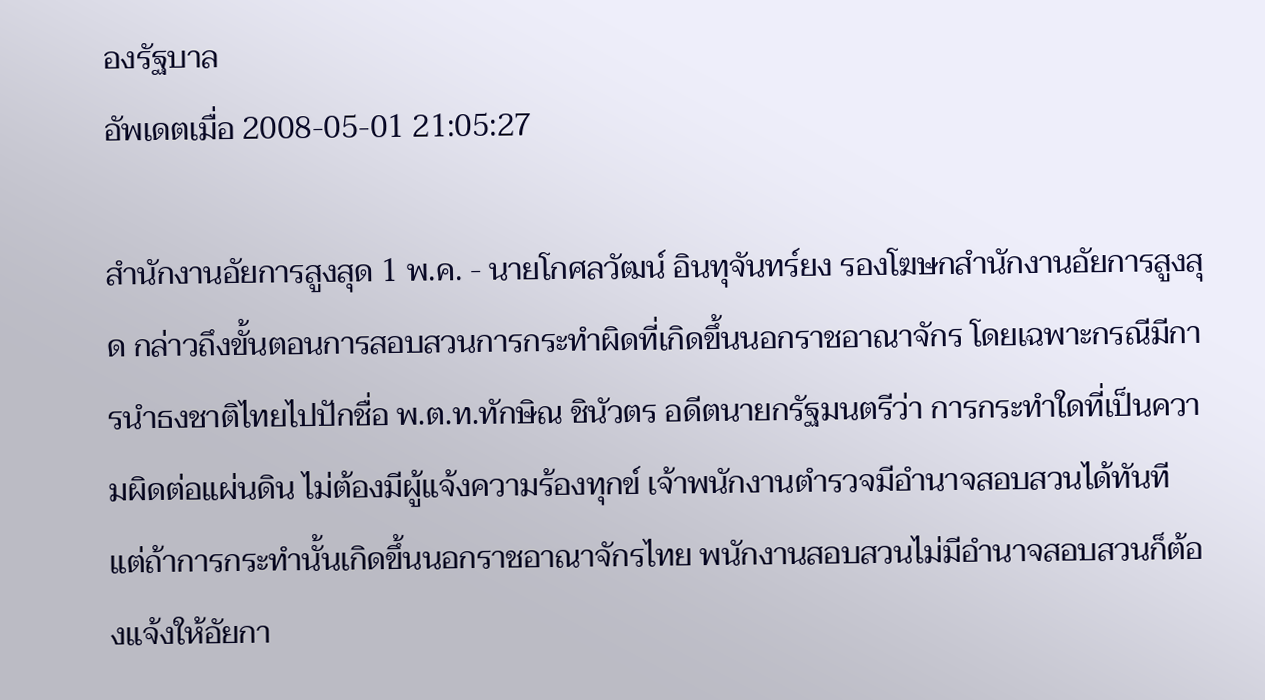องรัฐบาล
อัพเดตเมื่อ 2008-05-01 21:05:27

สำนักงานอัยการสูงสุด 1 พ.ค. - นายโกศลวัฒน์ อินทุจันทร์ยง รองโฆษกสำนักงานอัยการสูงสุด กล่าวถึงขั้นตอนการสอบสวนการกระทำผิดที่เกิดขึ้นนอกราชอาณาจักร โดยเฉพาะกรณีมีการนำธงชาติไทยไปปักชื่อ พ.ต.ท.ทักษิณ ชินัวตร อดีตนายกรัฐมนตรีว่า การกระทำใดที่เป็นความผิดต่อแผ่นดิน ไม่ต้องมีผู้แจ้งความร้องทุกข์ เจ้าพนักงานตำรวจมีอำนาจสอบสวนได้ทันที แต่ถ้าการกระทำนั้นเกิดขึ้นนอกราชอาณาจักรไทย พนักงานสอบสวนไม่มีอำนาจสอบสวนก็ต้องแจ้งให้อัยกา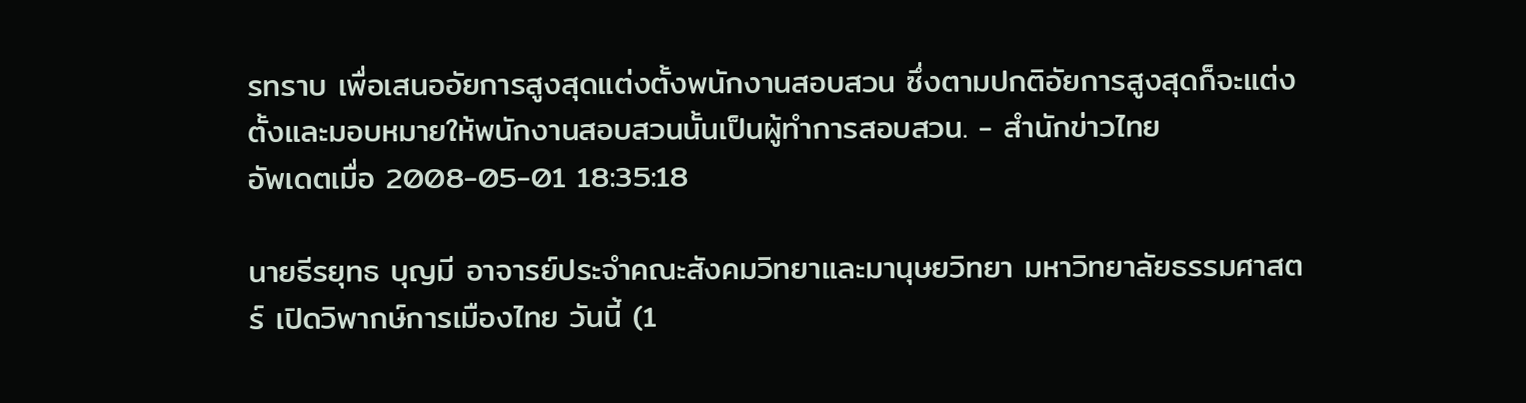รทราบ เพื่อเสนออัยการสูงสุดแต่งตั้งพนักงานสอบสวน ซึ่งตามปกติอัยการสูงสุดก็จะแต่งตั้งและมอบหมายให้พนักงานสอบสวนนั้นเป็นผู้ทำการสอบสวน. - สำนักข่าวไทย
อัพเดตเมื่อ 2008-05-01 18:35:18

นายธีรยุทธ บุญมี อาจารย์ประจำคณะสังคมวิทยาและมานุษยวิทยา มหาวิทยาลัยธรรมศาสตร์ เปิดวิพากษ์การเมืองไทย วันนี้ (1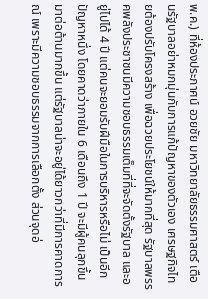พ.ค.) ที่ห้องประภาศน์ อวยชัย มหาวิทยาลัยธรรมศาสตร์ เตือนรัฐบาลอย่าหมกมุ่นกับการแก้ปัญหาของตัวเอง เศรษฐกิจไทยต้องปรับโครงสร้าง เพื่อฉวยประโยชน์ให้มากที่สุด รัฐบาลพรรคพลังประชาชนมีความชอบธรรมเต็มที่ที่จะจัดตั้งรัฐบาล และอยู่ไปได้ 4 ปี แต่คนจะยอมรับฝีมือในการบริหารหรือไม่ เป็นอีกปัญหาหนึ่ง โดยคาดว่าภายใน 6 เดือนถึง 1 ปี จะมีผู้คนลุกขึ้นมาต่อต้านมากขึ้น แต่รัฐบาลน่าจะอยู่ได้ยาวกว่าที่มีการคาดการณ์ เพราะมีความชอบธรรมจากการเลือกตั้ง ส่วนจุดอ่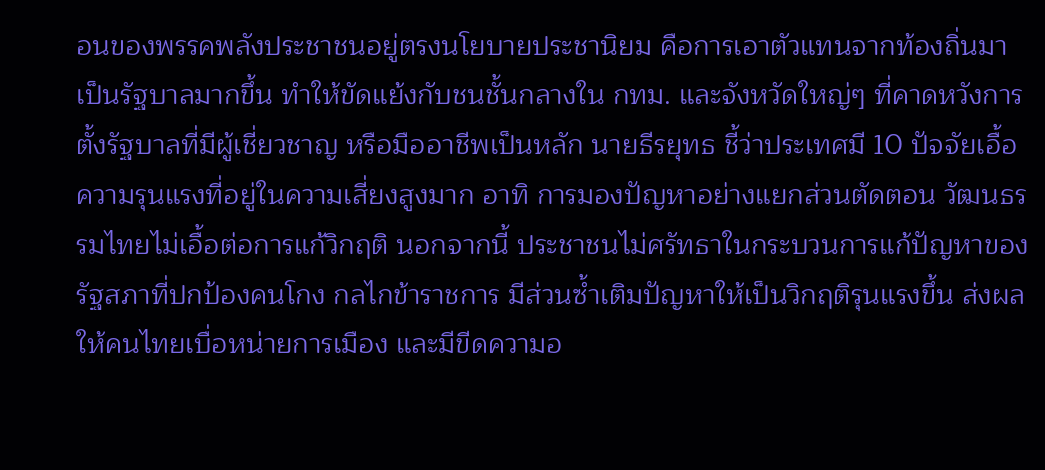อนของพรรคพลังประชาชนอยู่ตรงนโยบายประชานิยม คือการเอาตัวแทนจากท้องถิ่นมาเป็นรัฐบาลมากขึ้น ทำให้ขัดแย้งกับชนชั้นกลางใน กทม. และจังหวัดใหญ่ๆ ที่คาดหวังการตั้งรัฐบาลที่มีผู้เชี่ยวชาญ หรือมืออาชีพเป็นหลัก นายธีรยุทธ ชี้ว่าประเทศมี 10 ปัจจัยเอื้อความรุนแรงที่อยู่ในความเสี่ยงสูงมาก อาทิ การมองปัญหาอย่างแยกส่วนตัดตอน วัฒนธรรมไทยไม่เอื้อต่อการแก้วิกฤติ นอกจากนี้ ประชาชนไม่ศรัทธาในกระบวนการแก้ปัญหาของรัฐสภาที่ปกป้องคนโกง กลไกข้าราชการ มีส่วนซ้ำเติมปัญหาให้เป็นวิกฤติรุนแรงขึ้น ส่งผลให้คนไทยเบื่อหน่ายการเมือง และมีขีดความอ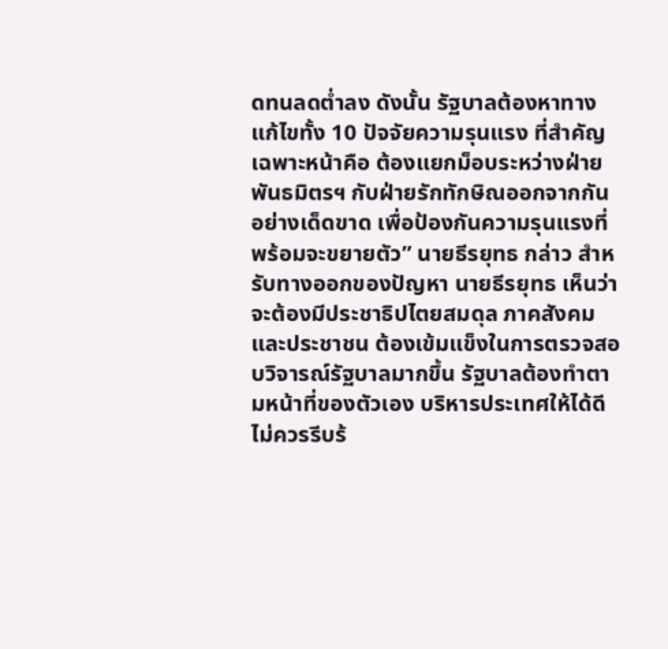ดทนลดต่ำลง ดังนั้น รัฐบาลต้องหาทางแก้ไขทั้ง 10 ปัจจัยความรุนแรง ที่สำคัญเฉพาะหน้าคือ ต้องแยกม็อบระหว่างฝ่ายพันธมิตรฯ กับฝ่ายรักทักษิณออกจากกันอย่างเด็ดขาด เพื่อป้องกันความรุนแรงที่พร้อมจะขยายตัว” นายธีรยุทธ กล่าว สำหรับทางออกของปัญหา นายธีรยุทธ เห็นว่าจะต้องมีประชาธิปไตยสมดุล ภาคสังคมและประชาชน ต้องเข้มแข็งในการตรวจสอบวิจารณ์รัฐบาลมากขึ้น รัฐบาลต้องทำตามหน้าที่ของตัวเอง บริหารประเทศให้ได้ดี ไม่ควรรีบร้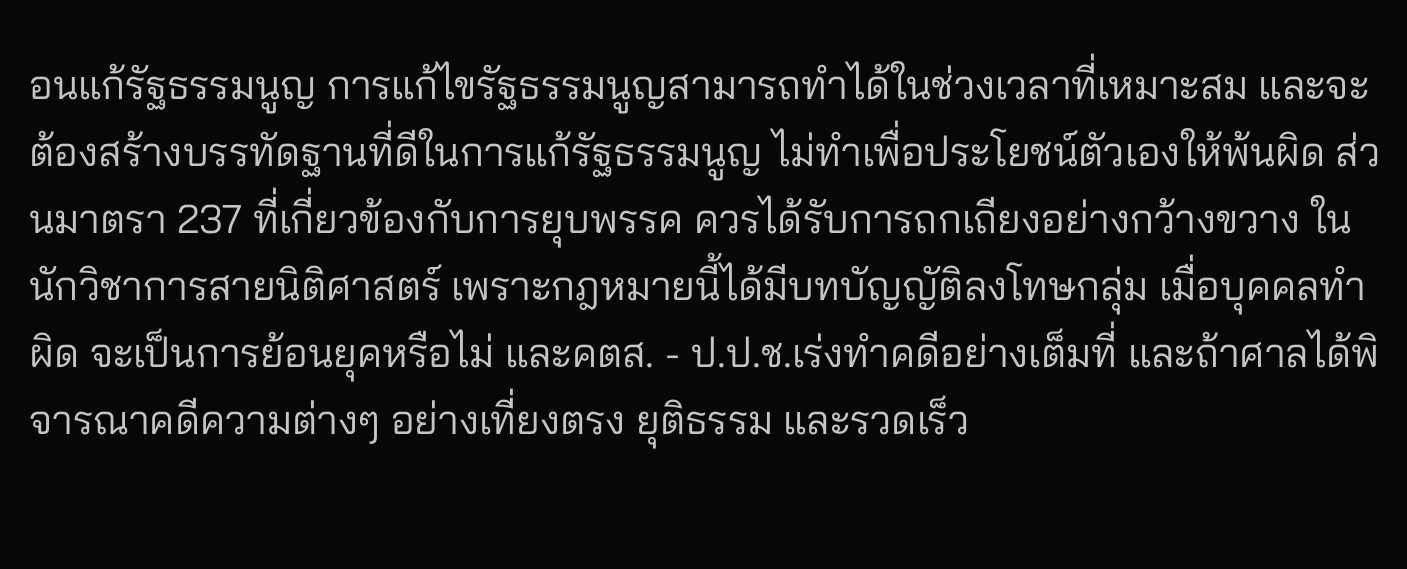อนแก้รัฐธรรมนูญ การแก้ไขรัฐธรรมนูญสามารถทำได้ในช่วงเวลาที่เหมาะสม และจะต้องสร้างบรรทัดฐานที่ดีในการแก้รัฐธรรมนูญ ไม่ทำเพื่อประโยชน์ตัวเองให้พ้นผิด ส่วนมาตรา 237 ที่เกี่ยวข้องกับการยุบพรรค ควรได้รับการถกเถียงอย่างกว้างขวาง ในนักวิชาการสายนิติศาสตร์ เพราะกฎหมายนี้ได้มีบทบัญญัติลงโทษกลุ่ม เมื่อบุคคลทำผิด จะเป็นการย้อนยุคหรือไม่ และคตส. - ป.ป.ช.เร่งทำคดีอย่างเต็มที่ และถ้าศาลได้พิจารณาคดีความต่างๆ อย่างเที่ยงตรง ยุติธรรม และรวดเร็ว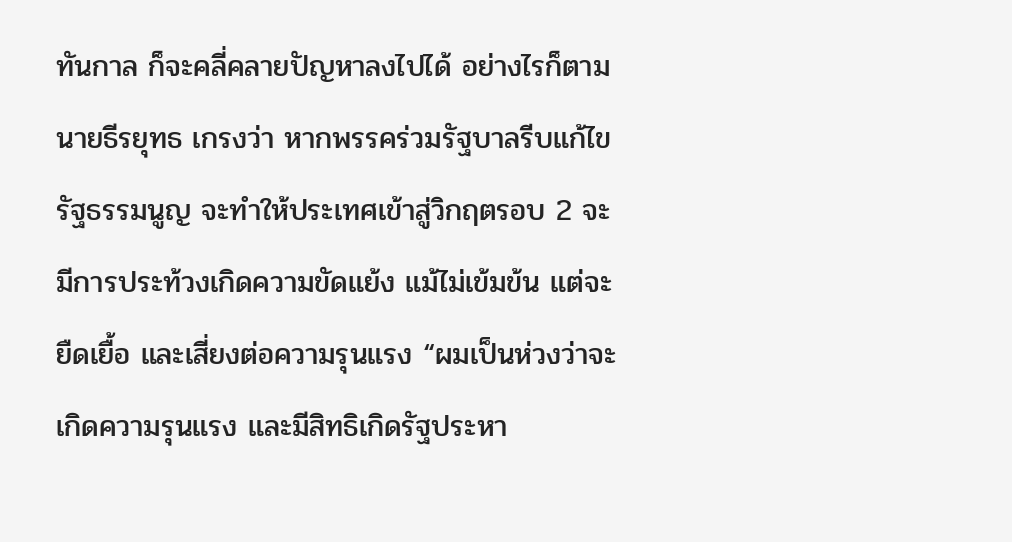ทันกาล ก็จะคลี่คลายปัญหาลงไปได้ อย่างไรก็ตาม นายธีรยุทธ เกรงว่า หากพรรคร่วมรัฐบาลรีบแก้ไขรัฐธรรมนูญ จะทำให้ประเทศเข้าสู่วิกฤตรอบ 2 จะมีการประท้วงเกิดความขัดแย้ง แม้ไม่เข้มข้น แต่จะยืดเยื้อ และเสี่ยงต่อความรุนแรง “ผมเป็นห่วงว่าจะเกิดความรุนแรง และมีสิทธิเกิดรัฐประหา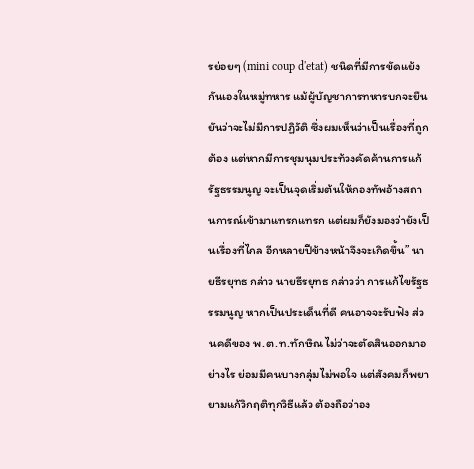รย่อยๆ (mini coup d'etat) ชนิดที่มีการขัดแย้งกันเองในหมู่ทหาร แม้ผู้บัญชาการทหารบกจะยืนยันว่าจะไม่มีการปฏิวัติ ซึ่งผมเห็นว่าเป็นเรื่องที่ถูกต้อง แต่หากมีการชุมนุมประท้วงคัดค้านการแก้รัฐธรรมนูญ จะเป็นจุดเริ่มต้นให้กองทัพอ้างสถานการณ์เข้ามาแทรกแทรก แต่ผมก็ยังมองว่ายังเป็นเรื่องที่ไกล อีกหลายปีข้างหน้าจึงจะเกิดขึ้น” นายธีรยุทธ กล่าว นายธีรยุทธ กล่าวว่า การแก้ไขรัฐธรรมนูญ หากเป็นประเด็นที่ดี คนอาจจะรับฟัง ส่วนคดีของ พ.ต.ท.ทักษิณ ไม่ว่าจะตัดสินออกมาอย่างไร ย่อมมีคนบางกลุ่มไม่พอใจ แต่สังคมก็พยายามแก้วิกฤติทุกวิธีแล้ว ต้องถือว่าอง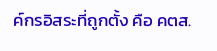ค์กรอิสระที่ถูกตั้ง คือ คตส.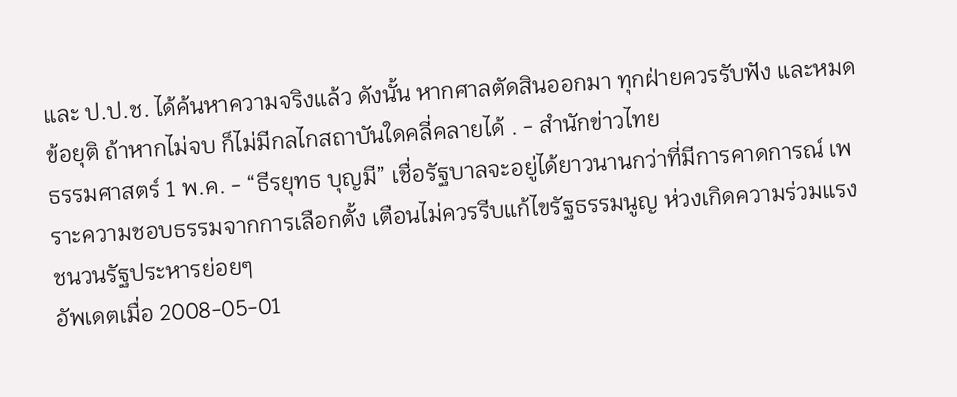และ ป.ป.ช. ได้ค้นหาความจริงแล้ว ดังนั้น หากศาลตัดสินออกมา ทุกฝ่ายควรรับฟัง และหมดข้อยุติ ถ้าหากไม่จบ ก็ไม่มีกลไกสถาบันใดคลี่คลายได้ . - สำนักข่าวไทย
ธรรมศาสตร์ 1 พ.ค. - “ธีรยุทธ บุญมี” เชื่อรัฐบาลจะอยู่ได้ยาวนานกว่าที่มีการคาดการณ์ เพราะความชอบธรรมจากการเลือกตั้ง เตือนไม่ควรรีบแก้ไขรัฐธรรมนูญ ห่วงเกิดความร่วมแรง ชนวนรัฐประหารย่อยๆ
อัพเดตเมื่อ 2008-05-01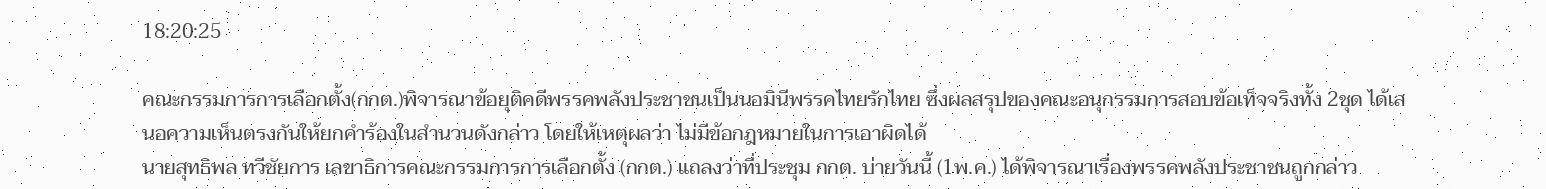18:20:25

คณะกรรมการการเลือกตั้ง(กกต.)พิจารณาข้อยุติคดีพรรคพลังประชาชนเป็นนอมินีพรรคไทยรักไทย ซึ่งผลสรุปของคณะอนุกรรมการสอบข้อเท็จจริงทั้ง 2ชุด ได้เสนอความเห็นตรงกันให้ยกคำร้องในสำนวนดังกล่าว โดยให้เหตุผลว่า ไม่มีข้อกฎหมายในการเอาผิดได้
นายสุทธิพล ทวีชัยการ เลขาธิการคณะกรรมการการเลือกตั้ง (กกต.) แถลงว่าที่ประชุม กกต. บ่ายวันนี้ (1พ.ค.) ได้พิจารณาเรื่องพรรคพลังประชาชนถูกกล่าว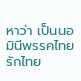หาว่า เป็นนอมินีพรรคไทยรักไทย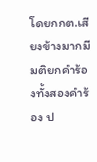โดยกกต.เสียงข้างมากมีมติยกคำร้องทั้งสองคำร้อง ป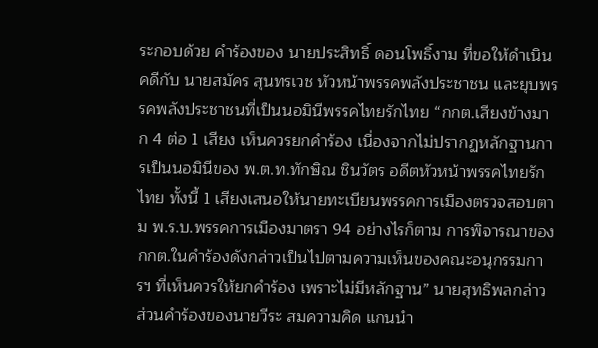ระกอบด้วย คำร้องของ นายประสิทธิ์ ดอนโพธิ์งาม ที่ขอให้ดำเนินคดีกับ นายสมัคร สุนทรเวช หัวหน้าพรรคพลังประชาชน และยุบพรรคพลังประชาชนที่เป็นนอมินีพรรคไทยรักไทย “กกต.เสียงข้างมาก 4 ต่อ 1 เสียง เห็นควรยกคำร้อง เนื่องจากไม่ปรากฏหลักฐานการเป็นนอมินีของ พ.ต.ท.ทักษิณ ชินวัตร อดีตหัวหน้าพรรคไทยรักไทย ทั้งนี้ 1 เสียงเสนอให้นายทะเบียนพรรคการเมืองตรวจสอบตาม พ.ร.บ.พรรคการเมืองมาตรา 94 อย่างไรก็ตาม การพิจารณาของ กกต.ในคำร้องดังกล่าวเป็นไปตามความเห็นของคณะอนุกรรมการฯ ที่เห็นควรให้ยกคำร้อง เพราะไม่มีหลักฐาน” นายสุทธิพลกล่าว ส่วนคำร้องของนายวีระ สมความคิด แกนนำ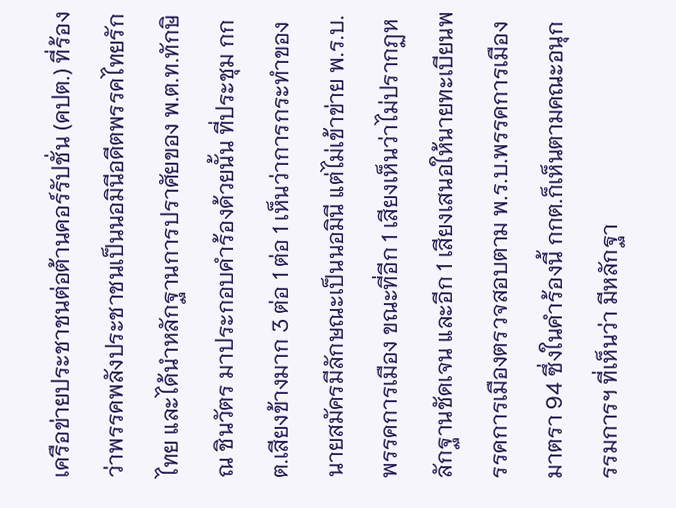เครือข่ายประชาชนต่อต้านคอร์รัปชั่น (คปต.) ที่ร้องว่าพรรคพลังประชาชนเป็นนอมินีอดีตพรรคไทยรักไทย และได้นำหลักฐานการปราศัยของ พ.ต.ท.ทักษิณ ชินวัตร มาประกอบคำร้องด้วยนั้น ที่ประชุม กกต.เสียงข้างมาก 3 ต่อ 1 ต่อ 1 เห็นว่าการกระทำของนายสมัครมีลักษณะเป็นนอมินี แต่ไม่เข้าข่าย พ.ร.บ.พรรคการเมือง ขณะที่อีก 1 เสียงเห็นว่าไม่ปรากฏหลักฐานชัดเจน และอีก 1 เสียงเสนอให้นายทะเบียนพรรคการเมืองตรวจสอบตาม พ.ร.บ.พรรคการเมืองมาตรา 94 ซึ่งในคำร้องนี้ กกต.ก็เห็นตามคณะอนุกรรมการฯ ที่เห็นว่า มีหลักฐา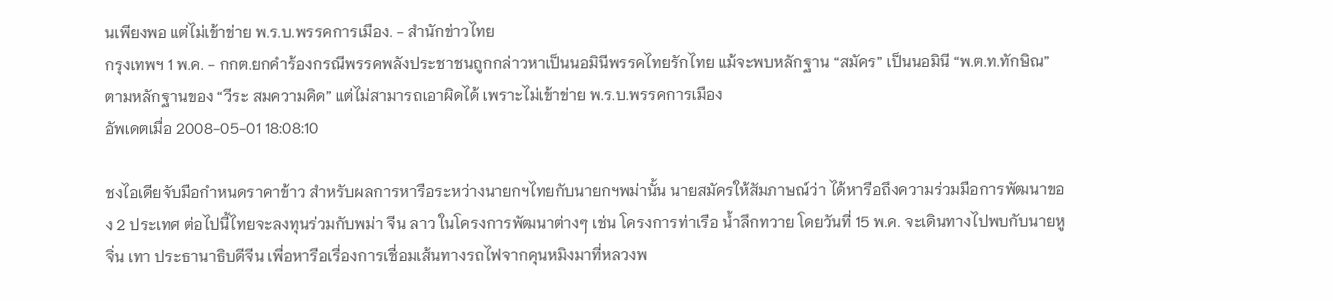นเพียงพอ แต่ไม่เข้าข่าย พ.ร.บ.พรรคการเมือง. - สำนักข่าวไทย
กรุงเทพฯ 1 พ.ค. - กกต.ยกคำร้องกรณีพรรคพลังประชาชนถูกกล่าวหาเป็นนอมินีพรรคไทยรักไทย แม้จะพบหลักฐาน “สมัคร” เป็นนอมินี “พ.ต.ท.ทักษิณ” ตามหลักฐานของ “วีระ สมความคิด” แต่ไม่สามารถเอาผิดได้ เพราะไม่เข้าข่าย พ.ร.บ.พรรคการเมือง
อัพเดตเมื่อ 2008-05-01 18:08:10

ชงไอเดียจับมือกำหนดราคาข้าว สำหรับผลการหารือระหว่างนายกฯไทยกับนายกฯพม่านั้น นายสมัครให้สัมภาษณ์ว่า ได้หารือถึงความร่วมมือการพัฒนาของ 2 ประเทศ ต่อไปนี้ไทยจะลงทุนร่วมกับพม่า จีน ลาว ในโครงการพัฒนาต่างๆ เช่น โครงการท่าเรือ น้ำลึกทวาย โดยวันที่ 15 พ.ค. จะเดินทางไปพบกับนายหู จิ่น เทา ประธานาธิบดีจีน เพื่อหารือเรื่องการเชื่อมเส้นทางรถไฟจากคุนหมิงมาที่หลวงพ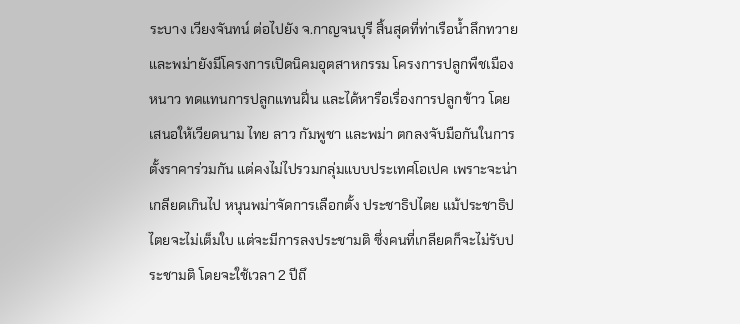ระบาง เวียงจันทน์ ต่อไปยัง จ.กาญจนบุรี สิ้นสุดที่ท่าเรือน้ำลึกทวาย และพม่ายังมีโครงการเปิดนิคมอุตสาหกรรม โครงการปลูกพืชเมืองหนาว ทดแทนการปลูกแทนฝิ่น และได้หารือเรื่องการปลูกข้าว โดยเสนอให้เวียดนาม ไทย ลาว กัมพูชา และพม่า ตกลงจับมือกันในการตั้งราคาร่วมกัน แต่คงไม่ไปรวมกลุ่มแบบประเทศโอเปค เพราะจะน่าเกลียดเกินไป หนุนพม่าจัดการเลือกตั้ง ประชาธิปไตย แม้ประชาธิปไตยจะไม่เต็มใบ แต่จะมีการลงประชามติ ซึ่งคนที่เกลียดก็จะไม่รับประชามติ โดยจะใช้เวลา 2 ปีถึ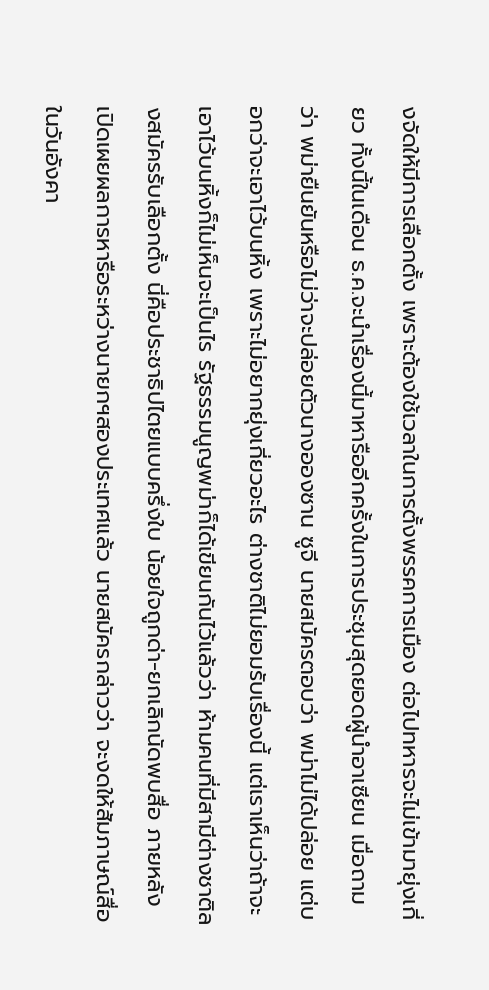งจัดให้มีการเลือกตั้ง เพราะต้องใช้เวลาในการตั้งพรรคการเมือง ต่อไปทหารจะไม่เข้ามายุ่งเกี่ยว ทั้งนี้ในเดือน ธ.ค.จะนำเรื่องนี้มาหารืออีกครั้งในการประชุมสุดยอดผู้นำอาเซียน เมื่อถามว่า พม่ายืนยันหรือไม่ว่าจะปล่อยตัวนางอองซาน ซูจี นายสมัครตอบว่า พม่าไม่ได้ปล่อย แต่บอกว่าจะเอาไว้บนหิ้ง เพราะไม่อยากยุ่งเกี่ยวอะไร ต่างชาติไม่ยอมรับเรื่องนี้ แต่เราเห็นว่าถ้าจะเอาไว้บนหิ้งก็ไม่เห็นจะเป็นไร รัฐธรรมนูญพม่าก็ได้เขียนกันไว้แล้วว่า ห้ามคนที่มีสามีต่างชาติลงสมัครรับเลือกตั้ง นี่คือประชาธิปไตยแบบครึ่งใบ น้อยใจถูกด่า-ยกเลิกนัดพบสื่อ ภายหลังเปิดเผยผลการหารือระหว่างนายกฯสองประเทศแล้ว นายสมัครกล่าวว่า จะงดให้สัมภาษณ์สื่อในวันอังคา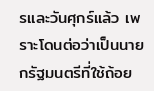รและวันศุกร์แล้ว เพราะโดนต่อว่าเป็นนายกรัฐมนตรีที่ใช้ถ้อย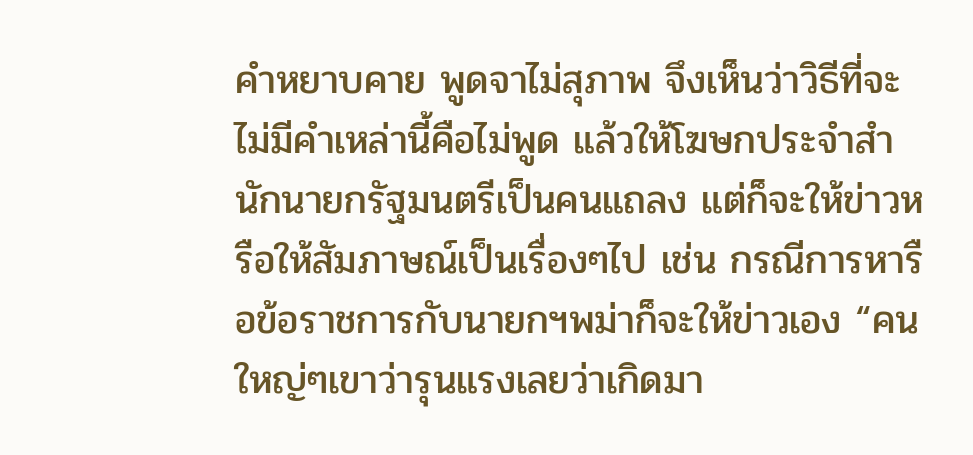คำหยาบคาย พูดจาไม่สุภาพ จึงเห็นว่าวิธีที่จะไม่มีคำเหล่านี้คือไม่พูด แล้วให้โฆษกประจำสำนักนายกรัฐมนตรีเป็นคนแถลง แต่ก็จะให้ข่าวหรือให้สัมภาษณ์เป็นเรื่องๆไป เช่น กรณีการหารือข้อราชการกับนายกฯพม่าก็จะให้ข่าวเอง “คนใหญ่ๆเขาว่ารุนแรงเลยว่าเกิดมา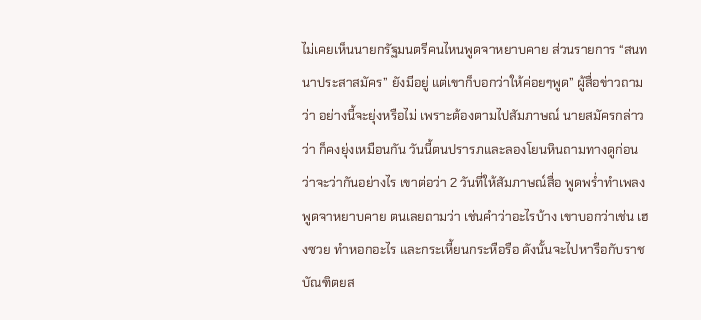ไม่เคยเห็นนายกรัฐมนตรีคนไหนพูดจาหยาบคาย ส่วนรายการ “สนทนาประสาสมัคร” ยังมีอยู่ แต่เขาก็บอกว่าให้ค่อยๆพูด” ผู้สื่อข่าวถามว่า อย่างนี้จะยุ่งหรือไม่ เพราะต้องตามไปสัมภาษณ์ นายสมัครกล่าวว่า ก็คงยุ่งเหมือนกัน วันนี้ตนปรารภและลองโยนหินถามทางดูก่อนว่าจะว่ากันอย่างไร เขาต่อว่า 2 วันที่ให้สัมภาษณ์สื่อ พูดพร่ำทำเพลง พูดจาหยาบคาย ตนเลยถามว่า เช่นคำว่าอะไรบ้าง เขาบอกว่าเช่น เฮงซวย ทำหอกอะไร และกระเหี้ยนกระหือรือ ดังนั้นจะไปหารือกับราชบัณฑิตยส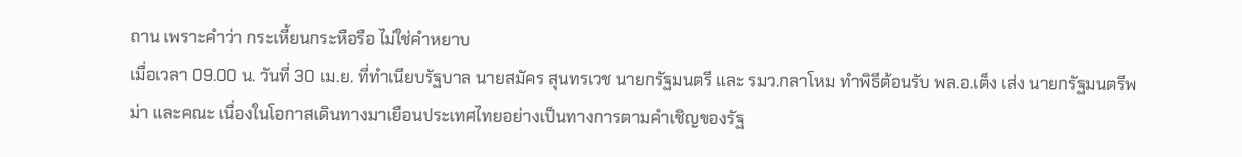ถาน เพราะคำว่า กระเหี้ยนกระหือรือ ไม่ใช่คำหยาบ
เมื่อเวลา 09.00 น. วันที่ 30 เม.ย. ที่ทำเนียบรัฐบาล นายสมัคร สุนทรเวช นายกรัฐมนตรี และ รมว.กลาโหม ทำพิธีต้อนรับ พล.อ.เต็ง เส่ง นายกรัฐมนตรีพม่า และคณะ เนื่องในโอกาสเดินทางมาเยือนประเทศไทยอย่างเป็นทางการตามคำเชิญของรัฐ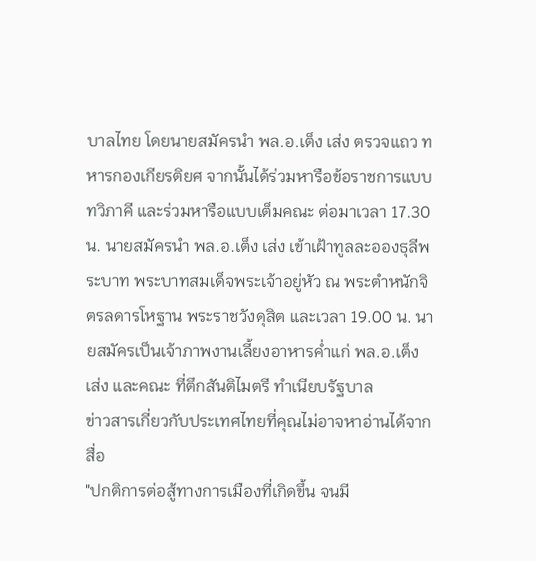บาลไทย โดยนายสมัครนำ พล.อ.เต็ง เส่ง ตรวจแถว ทหารกองเกียรติยศ จากนั้นได้ร่วมหารือข้อราชการแบบทวิภาคี และร่วมหารือแบบเต็มคณะ ต่อมาเวลา 17.30 น. นายสมัครนำ พล.อ.เต็ง เส่ง เข้าเฝ้าทูลละอองธุลีพระบาท พระบาทสมเด็จพระเจ้าอยู่หัว ณ พระตำหนักจิตรลดารโหฐาน พระราชวังดุสิต และเวลา 19.00 น. นายสมัครเป็นเจ้าภาพงานเลี้ยงอาหารค่ำแก่ พล.อ.เต็ง เส่ง และคณะ ที่ตึกสันติไมตรี ทำเนียบรัฐบาล
ข่าวสารเกี่ยวกับประเทศไทยที่คุณไม่อาจหาอ่านได้จากสื่อ
"ปกติการต่อสู้ทางการเมืองที่เกิดขึ้น จนมี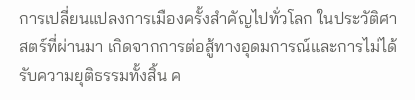การเปลี่ยนแปลงการเมืองครั้งสำคัญไปทั่วโลก ในประวัติศาสตร์ที่ผ่านมา เกิดจากการต่อสู้ทางอุดมการณ์และการไม่ได้รับความยุติธรรมทั้งสิ้น ค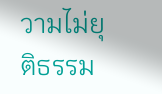วามไม่ยุติธรรม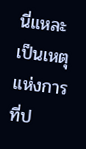นี่แหละ เป็นเหตุแห่งการที่ป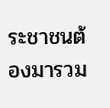ระชาชนต้องมารวม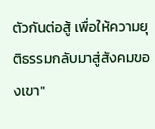ตัวกันต่อสู้ เพื่อให้ความยุติธรรมกลับมาสู่สังคมของเขา"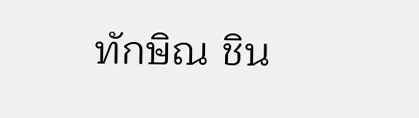ทักษิณ ชิน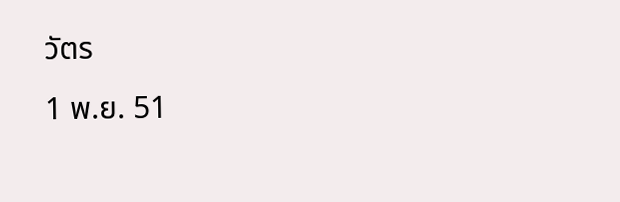วัตร
1 พ.ย. 51